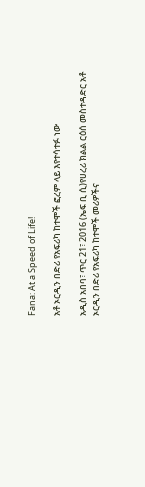Fana: At a Speed of Life!

አቶ ኦርዲን በድሪ የአፍሪካ ከተሞች ፎረም ላይ እየተሳተፉ ነው

አዲስ አበባ፣ ጥር 21፣ 2016 (ኤፍ ቢ ሲ)የሀረሪ ክልል ርዕሰ መስተዳድር አቶ ኦርዲን በድሪ የአፍሪካ ከተሞች መሪዎችና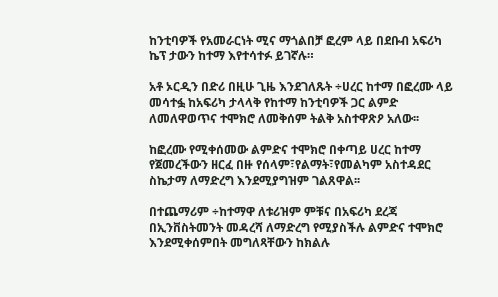ከንቲባዎች የአመራርነት ሚና ማጎልበቻ ፎረም ላይ በደቡብ አፍሪካ ኬፕ ታውን ከተማ እየተሳተፉ ይገኛሉ።

አቶ ኦርዲን በድሪ በዚሁ ጊዜ እንደገለጹት ÷ሀረር ከተማ በፎረሙ ላይ መሳተፏ ከአፍሪካ ታላላቅ የከተማ ከንቲባዎች ጋር ልምድ ለመለዋወጥና ተሞክሮ ለመቅሰም ትልቅ አስተዋጽዖ አለው፡፡

ከፎረሙ የሚቀሰመው ልምድና ተሞክሮ በቀጣይ ሀረር ከተማ የጀመረችውን ዘርፈ በዙ የሰላም፣የልማት፣የመልካም አስተዳደር ስኬታማ ለማድረግ እንደሚያግዝም ገልጸዋል፡፡

በተጨማሪም ÷ከተማዋ ለቱሪዝም ምቹና በአፍሪካ ደረጃ በኢንቨስትመንት መዳረሻ ለማድረግ የሚያስችሉ ልምድና ተሞክሮ እንደሚቀሰምበት መግለጻቸውን ከክልሉ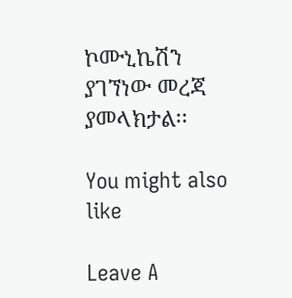ኮሙኒኬሽን ያገኘነው መረጃ ያመላክታል፡፡

You might also like

Leave A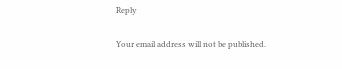Reply

Your email address will not be published.